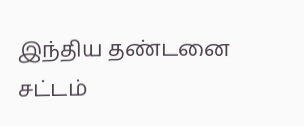இந்திய தண்டனை சட்டம்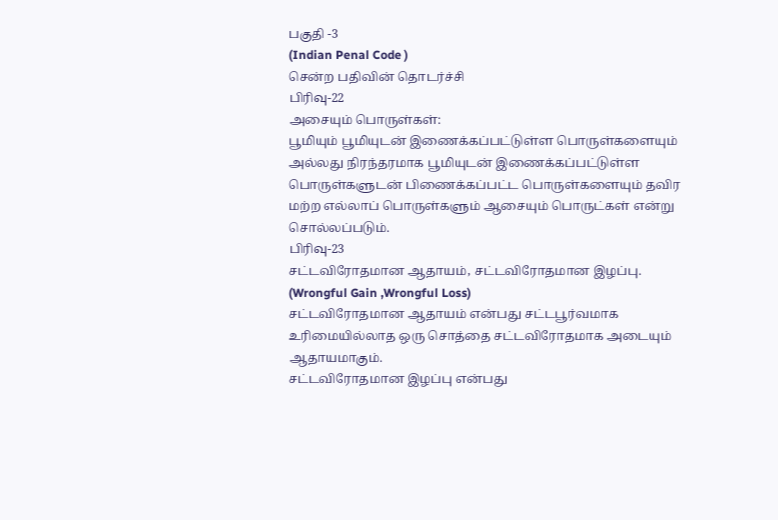பகுதி -3
(Indian Penal Code )
சென்ற பதிவின் தொடர்ச்சி
பிரிவு-22
அசையும் பொருள்கள்:
பூமியும் பூமியுடன் இணைக்கப்பட்டுள்ள பொருள்களையும் அல்லது நிரந்தரமாக பூமியுடன் இணைக்கப்பட்டுள்ள பொருள்களுடன் பிணைக்கப்பட்ட பொருள்களையும் தவிர மற்ற எல்லாப் பொருள்களும் ஆசையும் பொருட்கள் என்று சொல்லப்படும்.
பிரிவு-23
சட்டவிரோதமான ஆதாயம், சட்டவிரோதமான இழப்பு.
(Wrongful Gain ,Wrongful Loss)
சட்டவிரோதமான ஆதாயம் என்பது சட்டபூர்வமாக உரிமையில்லாத ஒரு சொத்தை சட்டவிரோதமாக அடையும் ஆதாயமாகும்.
சட்டவிரோதமான இழப்பு என்பது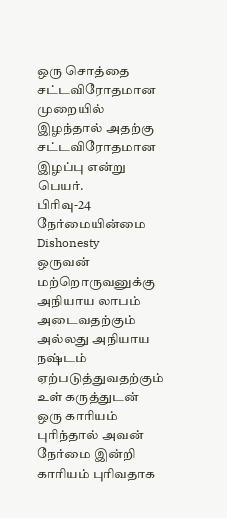ஒரு சொத்தை சட்டவிரோதமான முறையில் இழந்தால் அதற்கு சட்டவிரோதமான இழப்பு என்று பெயர்.
பிரிவு-24
நேர்மையின்மை
Dishonesty
ஒருவன் மற்றொருவனுக்கு அநியாய லாபம் அடைவதற்கும் அல்லது அநியாய நஷ்டம் ஏற்படுத்துவதற்கும் உள் கருத்துடன் ஒரு காரியம் புரிந்தால் அவன் நேர்மை இன்றி காரியம் புரிவதாக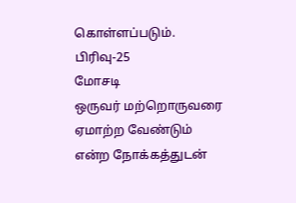கொள்ளப்படும்.
பிரிவு-25
மோசடி
ஒருவர் மற்றொருவரை ஏமாற்ற வேண்டும் என்ற நோக்கத்துடன்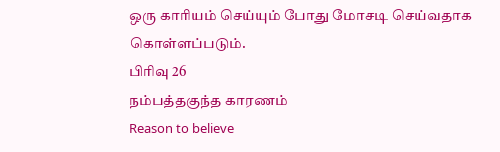ஒரு காரியம் செய்யும் போது மோசடி செய்வதாக கொள்ளப்படும்.
பிரிவு 26
நம்பத்தகுந்த காரணம்
Reason to believe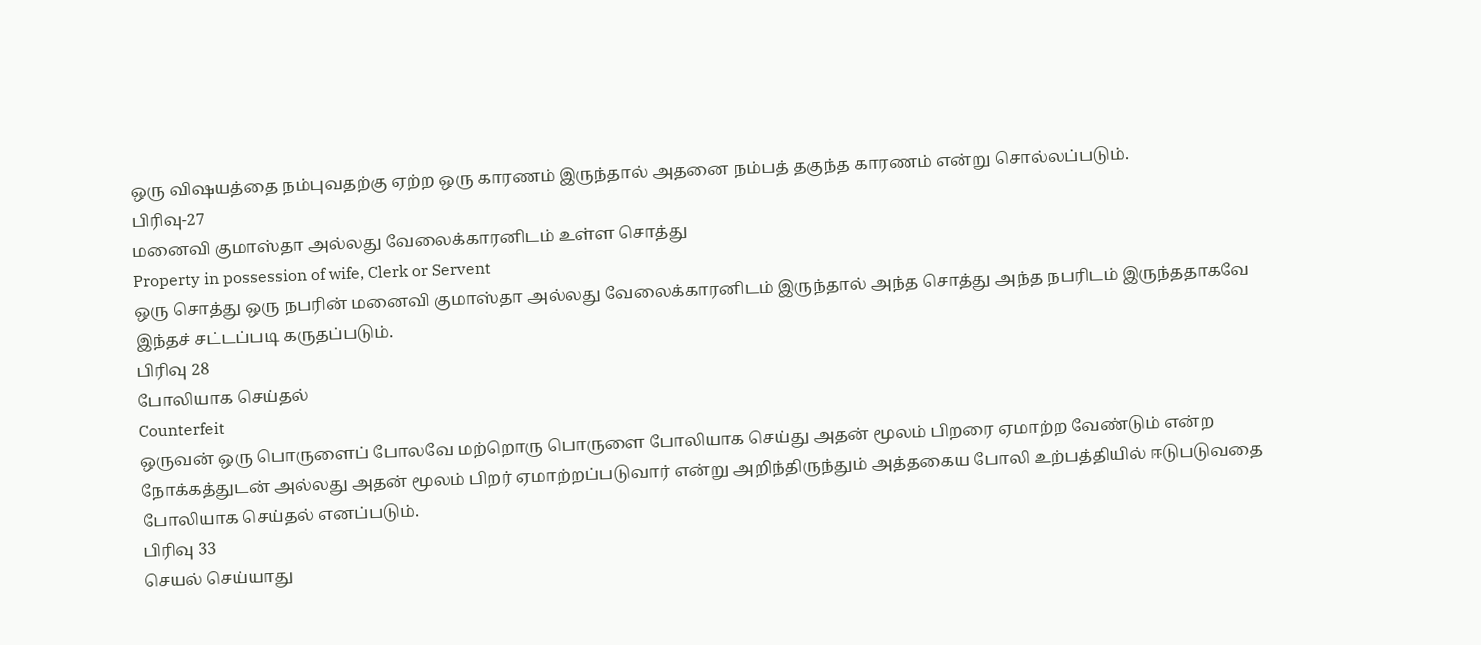ஒரு விஷயத்தை நம்புவதற்கு ஏற்ற ஒரு காரணம் இருந்தால் அதனை நம்பத் தகுந்த காரணம் என்று சொல்லப்படும்.
பிரிவு-27
மனைவி குமாஸ்தா அல்லது வேலைக்காரனிடம் உள்ள சொத்து
Property in possession of wife, Clerk or Servent
ஒரு சொத்து ஒரு நபரின் மனைவி குமாஸ்தா அல்லது வேலைக்காரனிடம் இருந்தால் அந்த சொத்து அந்த நபரிடம் இருந்ததாகவே இந்தச் சட்டப்படி கருதப்படும்.
பிரிவு 28
போலியாக செய்தல்
Counterfeit
ஒருவன் ஒரு பொருளைப் போலவே மற்றொரு பொருளை போலியாக செய்து அதன் மூலம் பிறரை ஏமாற்ற வேண்டும் என்ற நோக்கத்துடன் அல்லது அதன் மூலம் பிறர் ஏமாற்றப்படுவார் என்று அறிந்திருந்தும் அத்தகைய போலி உற்பத்தியில் ஈடுபடுவதை போலியாக செய்தல் எனப்படும்.
பிரிவு 33
செயல் செய்யாது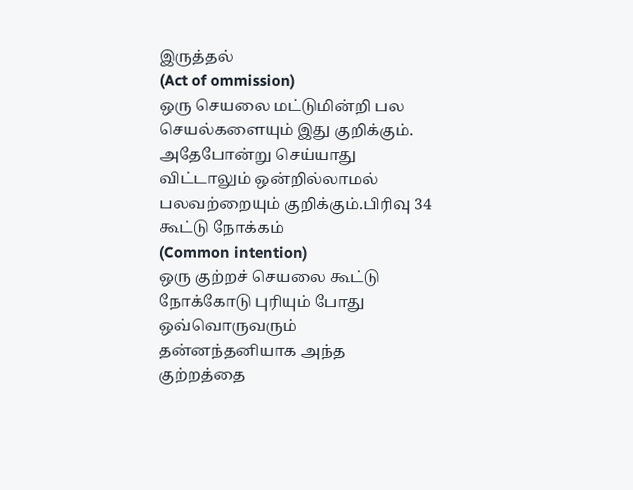இருத்தல்
(Act of ommission)
ஒரு செயலை மட்டுமின்றி பல செயல்களையும் இது குறிக்கும். அதேபோன்று செய்யாது விட்டாலும் ஒன்றில்லாமல் பலவற்றையும் குறிக்கும்.பிரிவு 34
கூட்டு நோக்கம்
(Common intention)
ஒரு குற்றச் செயலை கூட்டு நோக்கோடு புரியும் போது ஒவ்வொருவரும் தன்னந்தனியாக அந்த குற்றத்தை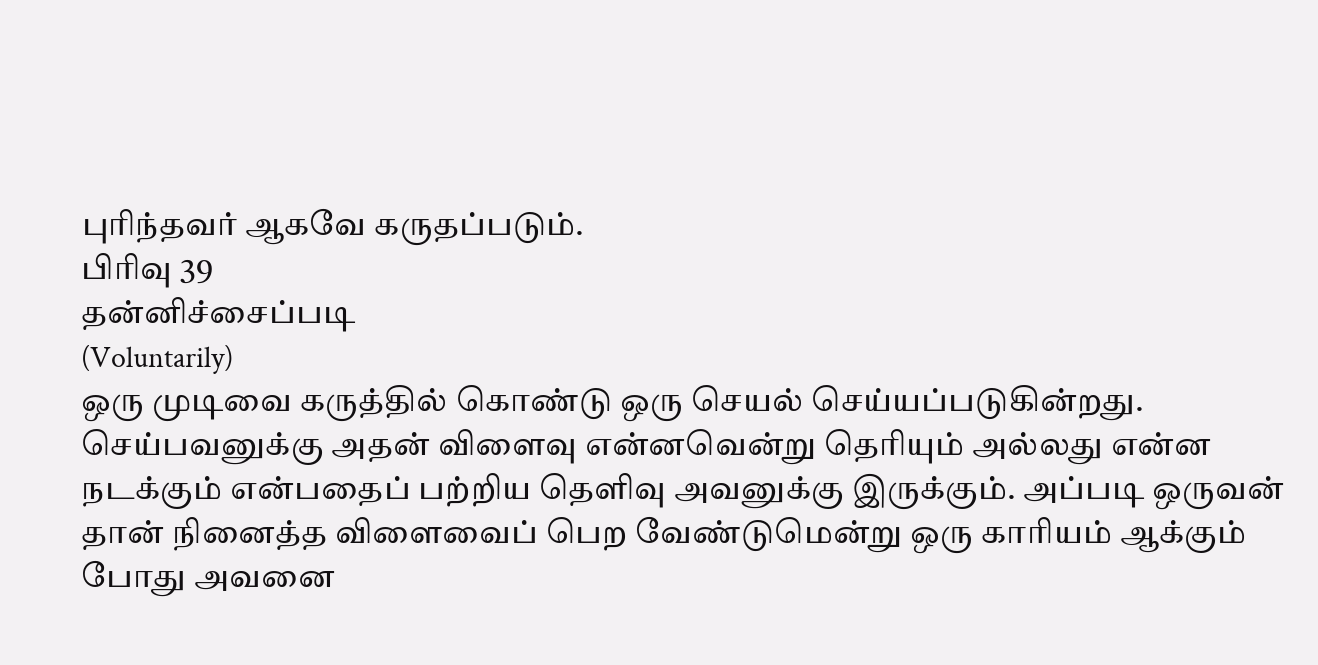புரிந்தவர் ஆகவே கருதப்படும்.
பிரிவு 39
தன்னிச்சைப்படி
(Voluntarily)
ஒரு முடிவை கருத்தில் கொண்டு ஒரு செயல் செய்யப்படுகின்றது. செய்பவனுக்கு அதன் விளைவு என்னவென்று தெரியும் அல்லது என்ன நடக்கும் என்பதைப் பற்றிய தெளிவு அவனுக்கு இருக்கும். அப்படி ஒருவன் தான் நினைத்த விளைவைப் பெற வேண்டுமென்று ஒரு காரியம் ஆக்கும் போது அவனை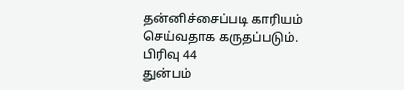தன்னிச்சைப்படி காரியம் செய்வதாக கருதப்படும்.
பிரிவு 44
துன்பம்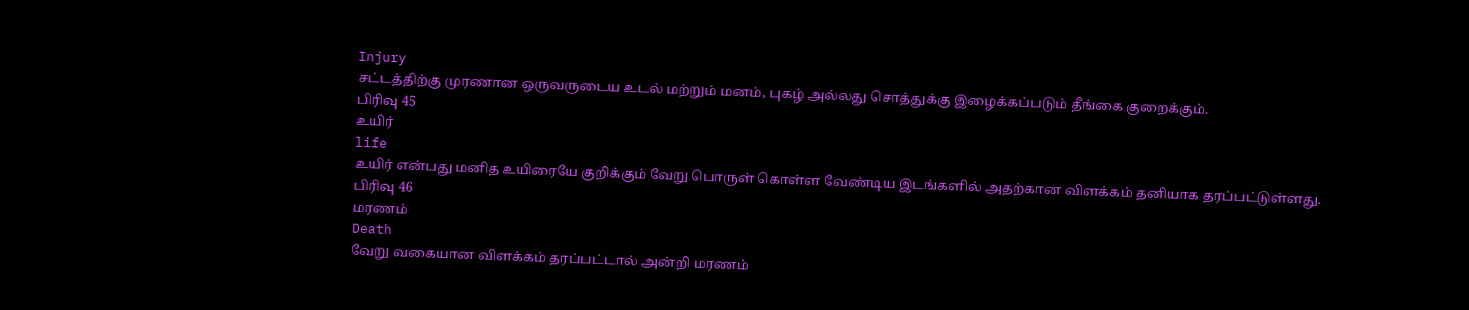Injury
சட்டத்திற்கு முரணான ஒருவருடைய உடல் மற்றும் மனம், புகழ் அல்லது சொத்துக்கு இழைக்கப்படும் தீங்கை குறைக்கும்.
பிரிவு 45
உயிர்
life
உயிர் என்பது மனித உயிரையே குறிக்கும் வேறு பொருள் கொள்ள வேண்டிய இடங்களில் அதற்கான விளக்கம் தனியாக தரப்பட்டுள்ளது.
பிரிவு 46
மரணம்
Death
வேறு வகையான விளக்கம் தரப்பட்டால் அன்றி மரணம்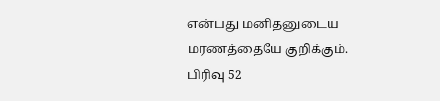என்பது மனிதனுடைய மரணத்தையே குறிக்கும்.
பிரிவு 52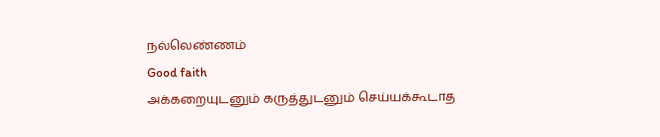நல்லெண்ணம்
Good faith
அக்கறையுடனும் கருத்துடனும் செய்யக்கூடாத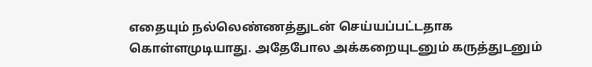எதையும் நல்லெண்ணத்துடன் செய்யப்பட்டதாக கொள்ளமுடியாது. அதேபோல அக்கறையுடனும் கருத்துடனும்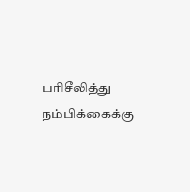பரிசீலித்து நம்பிக்கைக்கு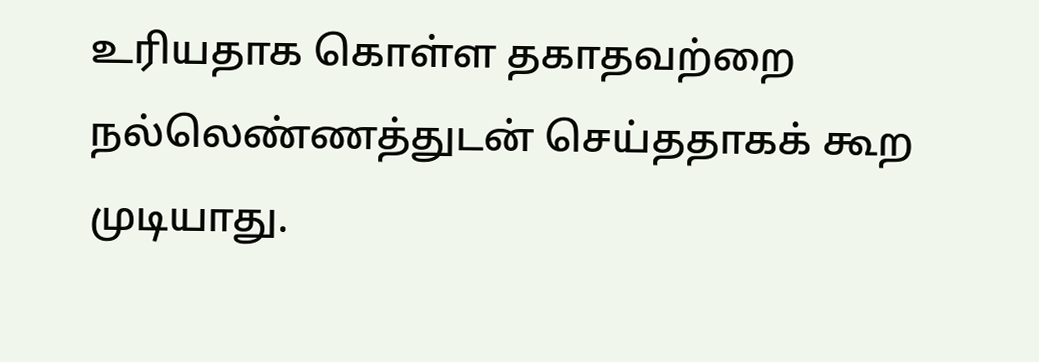உரியதாக கொள்ள தகாதவற்றை நல்லெண்ணத்துடன் செய்ததாகக் கூற முடியாது.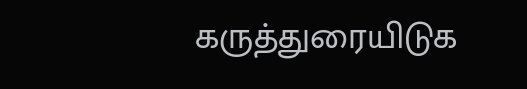கருத்துரையிடுக